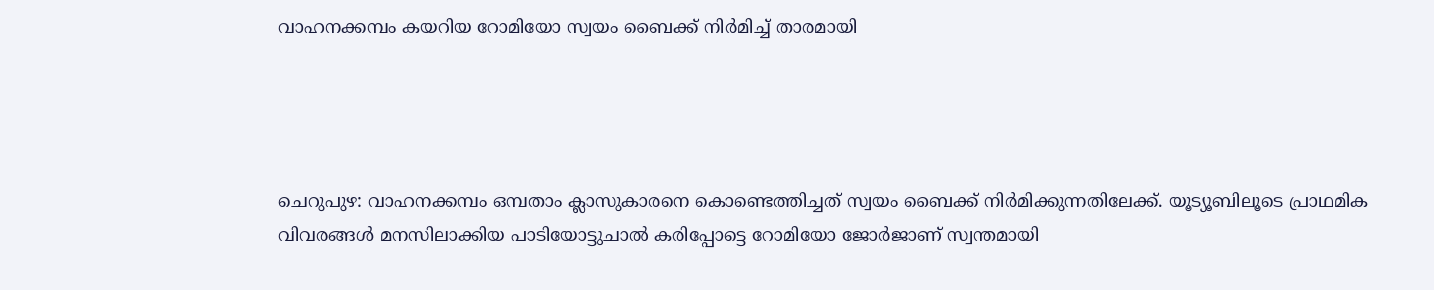വാഹനക്കമ്പം കയറിയ റോമിയോ സ്വയം ബൈക്ക് നിര്‍മിച്ച്‌ താരമായി




ചെറുപുഴ: വാഹനക്കമ്പം ഒമ്പതാം ക്ലാസുകാരനെ കൊണ്ടെത്തിച്ചത് സ്വയം ബൈക്ക് നിര്‍മിക്കുന്നതിലേക്ക്. യൂട്യൂബിലൂടെ പ്രാഥമിക വിവരങ്ങള്‍ മനസിലാക്കിയ പാടിയോട്ടുചാല്‍ കരിപ്പോട്ടെ റോമിയോ ജോര്‍ജാണ് സ്വന്തമായി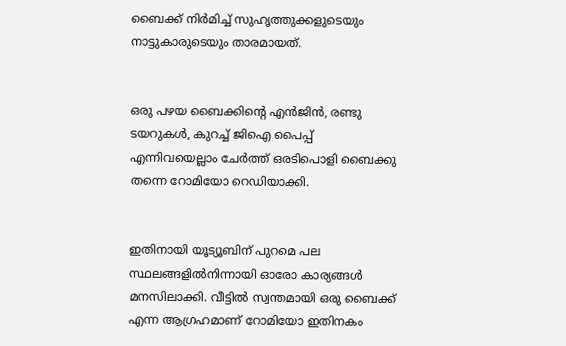ബൈക്ക് നിര്‍മിച്ച്‌ സുഹൃത്തുക്കളുടെയും നാട്ടുകാരുടെയും താരമായത്.


ഒരു പഴയ ബൈക്കിന്‍റെ എൻജിൻ, രണ്ടു ടയറുകള്‍, കുറച്ച്‌ ജിഐ പൈപ്പ് എന്നിവയെല്ലാം ചേര്‍ത്ത് ഒരടിപൊളി ബൈക്കു തന്നെ റോമിയോ റെഡിയാക്കി.


ഇതിനായി യൂട്യൂബിന് പുറമെ പല സ്ഥലങ്ങളില്‍നിന്നായി ഓരോ കാര്യങ്ങള്‍ മനസിലാക്കി. വീട്ടില്‍ സ്വന്തമായി ഒരു ബൈക്ക് എന്ന ആഗ്രഹമാണ് റോമിയോ ഇതിനകം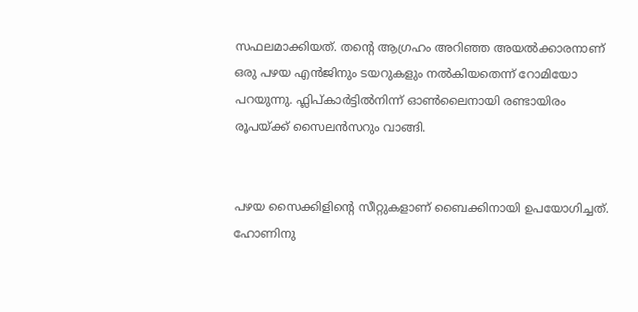സഫലമാക്കിയത്. തന്‍റെ ആഗ്രഹം അറിഞ്ഞ അയല്‍ക്കാരനാണ് ഒരു പഴയ എൻജിനും ടയറുകളും നല്‍കിയതെന്ന് റോമിയോ പറയുന്നു. ഫ്ലിപ്കാര്‍ട്ടില്‍നിന്ന് ഓണ്‍ലൈനായി രണ്ടായിരം രൂപയ്ക്ക് സൈലൻസറും വാങ്ങി.


പഴയ സൈക്കിളിന്‍റെ സീറ്റുകളാണ് ബൈക്കിനായി ഉപയോഗിച്ചത്. ഹോണിനു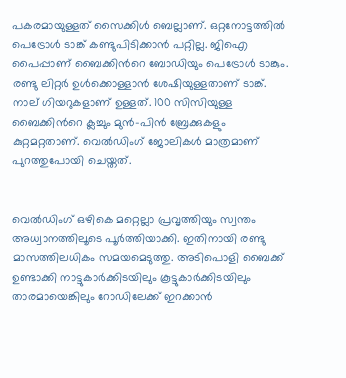പകരമായുള്ളത് സൈക്കിള്‍ ബെല്ലാണ്. ഒറ്റനോട്ടത്തില്‍ പെട്രോള്‍ ടാങ്ക് കണ്ടുപിടിക്കാൻ പറ്റില്ല. ജിഐ പൈപ്പാണ് ബൈക്കിന്‍റെ ബോഡിയും പെട്രോള്‍ ടാങ്കും. രണ്ടു ലിറ്റര്‍ ഉള്‍ക്കൊള്ളാൻ ശേഷിയുള്ളതാണ് ടാങ്ക്. നാല് ഗിയറുകളാണ് ഉള്ളത്. 100 സിസിയുള്ള ബൈക്കിന്‍റെ ക്ലച്ചും മുൻ-പിൻ ബ്രേക്കുകളും കുറ്റമറ്റതാണ്. വെല്‍ഡിംഗ് ജോലികള്‍ മാത്രമാണ് പുറത്തുപോയി ചെയ്തത്.


വെല്‍ഡിംഗ് ഒഴികെ മറ്റെല്ലാ പ്രവൃത്തിയും സ്വന്തം അധ്വാനത്തിലൂടെ പൂര്‍ത്തിയാക്കി. ഇതിനായി രണ്ടു മാസത്തിലധികം സമയമെടുത്തു. അടിപൊളി ബൈക്ക് ഉണ്ടാക്കി നാട്ടുകാര്‍ക്കിടയിലും കൂട്ടുകാര്‍ക്കിടയിലും താരമായെങ്കിലും റോഡിലേക്ക് ഇറക്കാൻ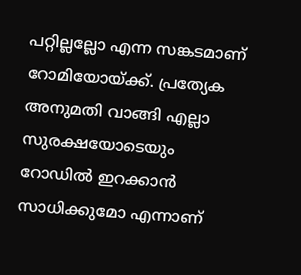പറ്റില്ലല്ലോ എന്ന സങ്കടമാണ് റോമിയോയ്ക്ക്. പ്രത്യേക അനുമതി വാങ്ങി എല്ലാ സുരക്ഷയോടെയും റോഡില്‍ ഇറക്കാൻ സാധിക്കുമോ എന്നാണ്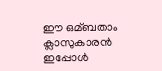ഈ ഒമ്ബതാം ക്ലാസുകാരൻ ഇപ്പോള്‍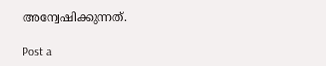അന്വേഷിക്കുന്നത്.

Post a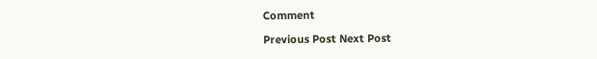Comment

Previous Post Next Post